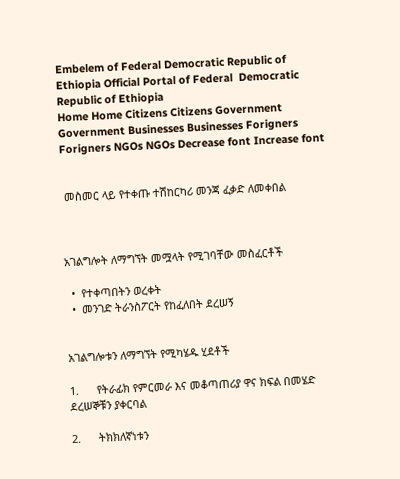Embelem of Federal Democratic Republic of Ethiopia Official Portal of Federal  Democratic Republic of Ethiopia
Home Home Citizens Citizens Government Government Businesses Businesses Forigners Forigners NGOs NGOs Decrease font Increase font


 መስመር ላይ የተቀጡ ተሽከርካሪ መንጃ ፈቃድ ለመቀበል



አገልግሎት ለማግኘት መሟላት የሚገባቸው መስፈርቶች

  •  የተቀጣበትን ወረቀት
  •  መንገድ ትራንስፖርት የከፈለበት ደረሠኝ


አገልግሎቱን ለማግኘት የሚካሄዱ ሂደቶች

1.      የትራፊክ የምርመራ እና መቆጣጠሪያ ዋና ክፍል በመሄድ ደረሠኞቹን ያቀርባል

2.      ትክክለኛነቱን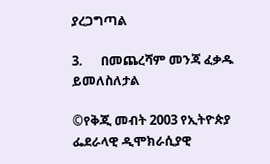ያረጋግጣል

3.      በመጨረሻም መንጃ ፈቃዱ ይመለስለታል

©የቅጂ መብት 2003 የኢትዮጵያ ፌደራላዊ ዲሞክራሲያዊ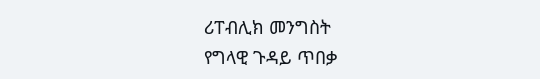ሪፐብሊክ መንግስት
የግላዊ ጉዳይ ጥበቃ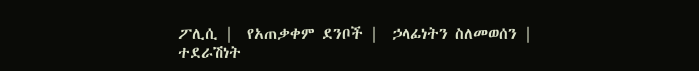ፖሊሲ |  የአጠቃቀም ደንቦች |  ኃላፊነትን ስለመወሰን |
ተደራሽነት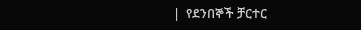|  የደንበኞች ቻርተር